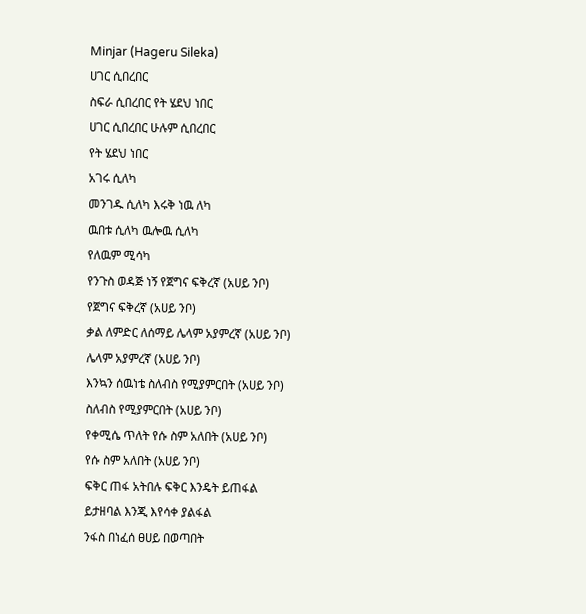Minjar (Hageru Sileka)
ሀገር ሲበረበር
ስፍራ ሲበረበር የት ሄደህ ነበር
ሀገር ሲበረበር ሁሉም ሲበረበር
የት ሄደህ ነበር
አገሩ ሲለካ
መንገዱ ሲለካ እሩቅ ነዉ ለካ
ዉበቱ ሲለካ ዉሎዉ ሲለካ
የለዉም ሚሳካ
የንጉስ ወዳጅ ነኝ የጀግና ፍቅረኛ (አሀይ ንቦ)
የጀግና ፍቅረኛ (አሀይ ንቦ)
ቃል ለምድር ለሰማይ ሌላም አያምረኛ (አሀይ ንቦ)
ሌላም አያምረኛ (አሀይ ንቦ)
እንኳን ሰዉነቴ ስለብስ የሚያምርበት (አሀይ ንቦ)
ስለብስ የሚያምርበት (አሀይ ንቦ)
የቀሚሴ ጥለት የሱ ስም አለበት (አሀይ ንቦ)
የሱ ስም አለበት (አሀይ ንቦ)
ፍቅር ጠፋ አትበሉ ፍቅር እንዴት ይጠፋል
ይታዘባል እንጂ እየሳቀ ያልፋል
ንፋስ በነፈሰ ፀሀይ በወጣበት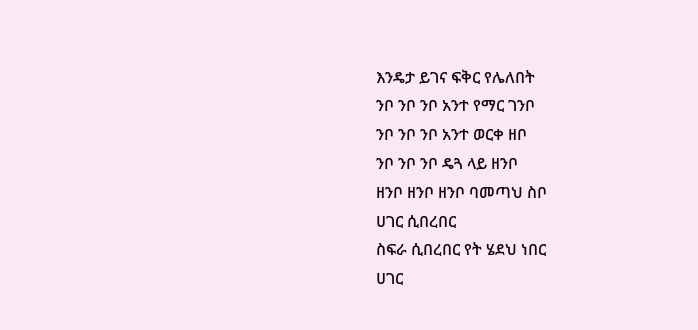እንዴታ ይገና ፍቅር የሌለበት
ንቦ ንቦ ንቦ አንተ የማር ገንቦ
ንቦ ንቦ ንቦ አንተ ወርቀ ዘቦ
ንቦ ንቦ ንቦ ዴጓ ላይ ዘንቦ
ዘንቦ ዘንቦ ዘንቦ ባመጣህ ስቦ
ሀገር ሲበረበር
ስፍራ ሲበረበር የት ሄደህ ነበር
ሀገር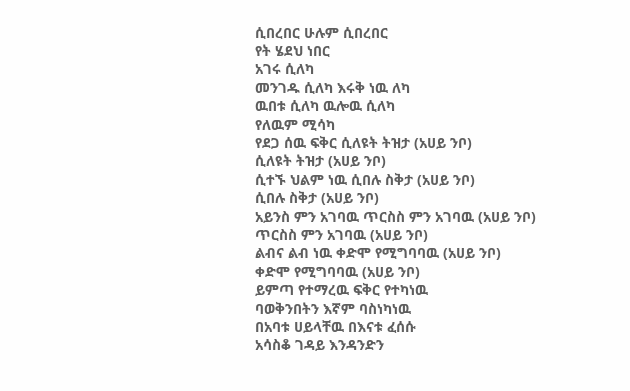ሲበረበር ሁሉም ሲበረበር
የት ሄደህ ነበር
አገሩ ሲለካ
መንገዱ ሲለካ እሩቅ ነዉ ለካ
ዉበቱ ሲለካ ዉሎዉ ሲለካ
የለዉም ሚሳካ
የደጋ ሰዉ ፍቅር ሲለዩት ትዝታ (አሀይ ንቦ)
ሲለዩት ትዝታ (አሀይ ንቦ)
ሲተኙ ህልም ነዉ ሲበሉ ስቅታ (አሀይ ንቦ)
ሲበሉ ስቅታ (አሀይ ንቦ)
አይንስ ምን አገባዉ ጥርስስ ምን አገባዉ (አሀይ ንቦ)
ጥርስስ ምን አገባዉ (አሀይ ንቦ)
ልብና ልብ ነዉ ቀድሞ የሚግባባዉ (አሀይ ንቦ)
ቀድሞ የሚግባባዉ (አሀይ ንቦ)
ይምጣ የተማረዉ ፍቅር የተካነዉ
ባወቅንበትን እኛም ባስነካነዉ
በአባቱ ሀይላቸዉ በእናቱ ፈሰሱ
አሳስቆ ገዳይ እንዳንድን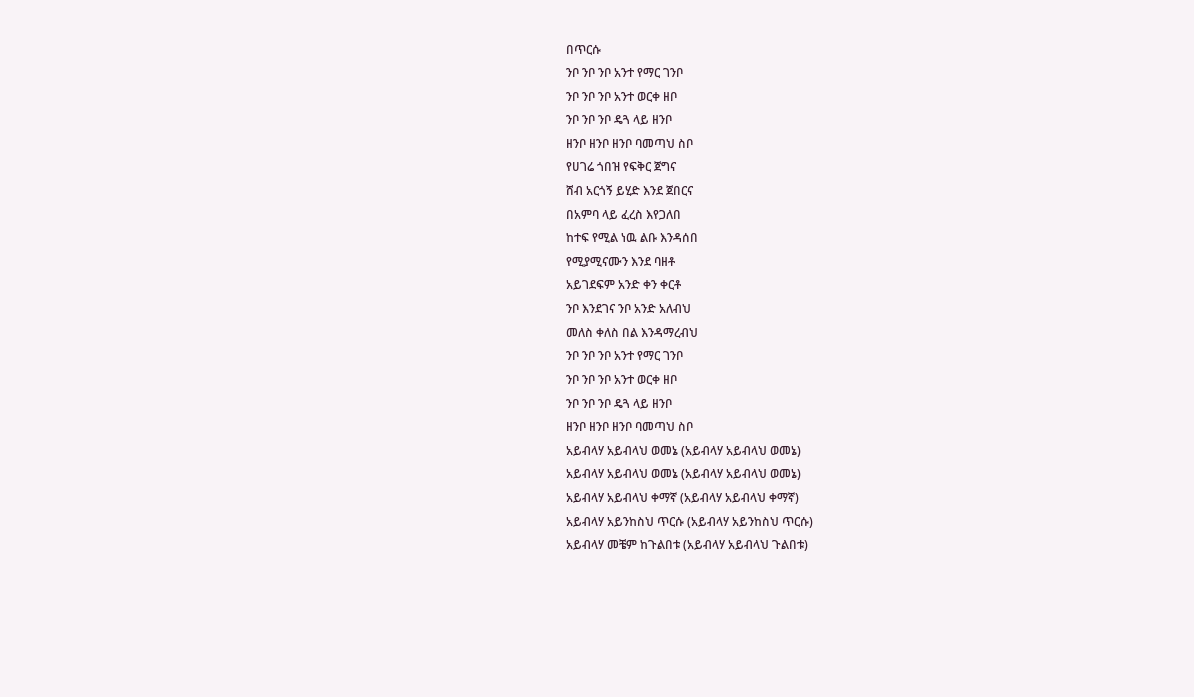በጥርሱ
ንቦ ንቦ ንቦ አንተ የማር ገንቦ
ንቦ ንቦ ንቦ አንተ ወርቀ ዘቦ
ንቦ ንቦ ንቦ ዴጓ ላይ ዘንቦ
ዘንቦ ዘንቦ ዘንቦ ባመጣህ ስቦ
የሀገሬ ጎበዝ የፍቅር ጀግና
ሸብ አርጎኝ ይሂድ እንደ ጀበርና
በአምባ ላይ ፈረስ እየጋለበ
ከተፍ የሚል ነዉ ልቡ እንዳሰበ
የሚያሚናሙን እንደ ባዘቶ
አይገደፍም አንድ ቀን ቀርቶ
ንቦ እንደገና ንቦ አንድ አለብህ
መለስ ቀለስ በል እንዳማረብህ
ንቦ ንቦ ንቦ አንተ የማር ገንቦ
ንቦ ንቦ ንቦ አንተ ወርቀ ዘቦ
ንቦ ንቦ ንቦ ዴጓ ላይ ዘንቦ
ዘንቦ ዘንቦ ዘንቦ ባመጣህ ስቦ
አይብላሃ አይብላህ ወመኔ (አይብላሃ አይብላህ ወመኔ)
አይብላሃ አይብላህ ወመኔ (አይብላሃ አይብላህ ወመኔ)
አይብላሃ አይብላህ ቀማኛ (አይብላሃ አይብላህ ቀማኛ)
አይብላሃ አይንከስህ ጥርሱ (አይብላሃ አይንከስህ ጥርሱ)
አይብላሃ መቼም ከጉልበቱ (አይብላሃ አይብላህ ጉልበቱ)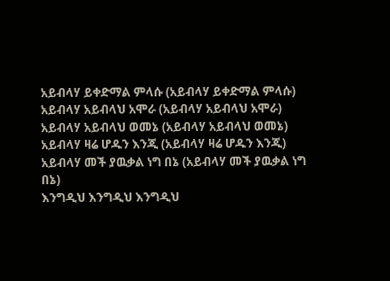አይብላሃ ይቀድማል ምላሱ (አይብላሃ ይቀድማል ምላሱ)
አይብላሃ አይብላህ አሞራ (አይብላሃ አይብላህ አሞራ)
አይብላሃ አይብላህ ወመኔ (አይብላሃ አይብላህ ወመኔ)
አይብላሃ ዛሬ ሆዱን እንጂ (አይብላሃ ዛሬ ሆዱን እንጂ)
አይብላሃ መች ያዉቃል ነግ በኔ (አይብላሃ መች ያዉቃል ነግ በኔ)
እንግዲህ እንግዲህ እንግዲህ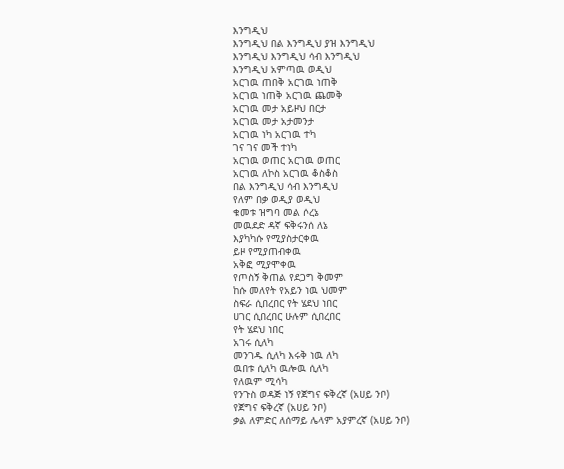እንግዲህ
እንግዲህ በል እንግዲህ ያዝ እንግዲህ
እንግዲህ እንግዲህ ሳብ እንግዲህ
እንግዲህ አምጣዉ ወዲህ
አርገዉ ጠበቅ አርገዉ ነጠቅ
አርገዉ ነጠቅ አርገዉ ጨመቅ
አርገዉ መታ አይዞህ በርታ
አርገዉ መታ አታመንታ
አርገዉ ነካ አርገዉ ተካ
ገና ገና መች ተነካ
አርገዉ ወጠር አርገዉ ወጠር
አርገዉ ለኮስ አርገዉ ቆስቆስ
በል እንግዲህ ሳብ እንግዲህ
የለም በቃ ወዲያ ወዲህ
ቁመቱ ዝግባ መል ሶረኔ
መዉደድ ዳኛ ፍቅሩንሰ ለኔ
እያካካሱ የሚያስታርቀዉ
ይዞ የሚያጠብቀዉ
አቅፎ ሚያሞቀዉ
የጦስኝ ቅጠል የደጋግ ቅመም
ከሱ መለየት የአይን ነዉ ህመም
ስፍራ ሲበረበር የት ሄደህ ነበር
ሀገር ሲበረበር ሁሉም ሲበረበር
የት ሄደህ ነበር
አገሩ ሲለካ
መንገዱ ሲለካ እሩቅ ነዉ ለካ
ዉበቱ ሲለካ ዉሎዉ ሲለካ
የለዉም ሚሳካ
የንጉስ ወዳጅ ነኝ የጀግና ፍቅረኛ (አሀይ ንቦ)
የጀግና ፍቅረኛ (አሀይ ንቦ)
ቃል ለምድር ለሰማይ ሌላም አያምረኛ (አሀይ ንቦ)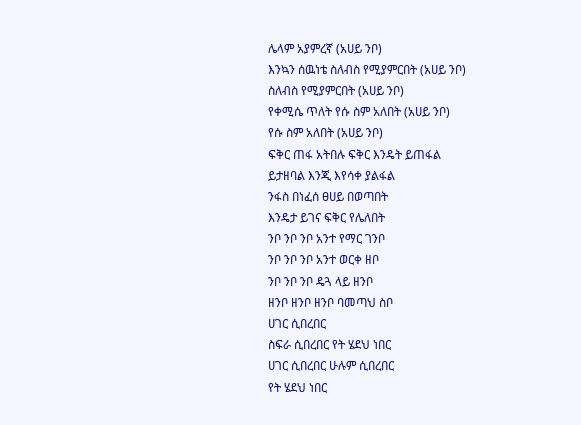ሌላም አያምረኛ (አሀይ ንቦ)
እንኳን ሰዉነቴ ስለብስ የሚያምርበት (አሀይ ንቦ)
ስለብስ የሚያምርበት (አሀይ ንቦ)
የቀሚሴ ጥለት የሱ ስም አለበት (አሀይ ንቦ)
የሱ ስም አለበት (አሀይ ንቦ)
ፍቅር ጠፋ አትበሉ ፍቅር እንዴት ይጠፋል
ይታዘባል እንጂ እየሳቀ ያልፋል
ንፋስ በነፈሰ ፀሀይ በወጣበት
እንዴታ ይገና ፍቅር የሌለበት
ንቦ ንቦ ንቦ አንተ የማር ገንቦ
ንቦ ንቦ ንቦ አንተ ወርቀ ዘቦ
ንቦ ንቦ ንቦ ዴጓ ላይ ዘንቦ
ዘንቦ ዘንቦ ዘንቦ ባመጣህ ስቦ
ሀገር ሲበረበር
ስፍራ ሲበረበር የት ሄደህ ነበር
ሀገር ሲበረበር ሁሉም ሲበረበር
የት ሄደህ ነበር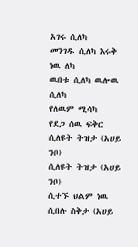አገሩ ሲለካ
መንገዱ ሲለካ እሩቅ ነዉ ለካ
ዉበቱ ሲለካ ዉሎዉ ሲለካ
የለዉም ሚሳካ
የደጋ ሰዉ ፍቅር ሲለዩት ትዝታ (አሀይ ንቦ)
ሲለዩት ትዝታ (አሀይ ንቦ)
ሲተኙ ህልም ነዉ ሲበሉ ስቅታ (አሀይ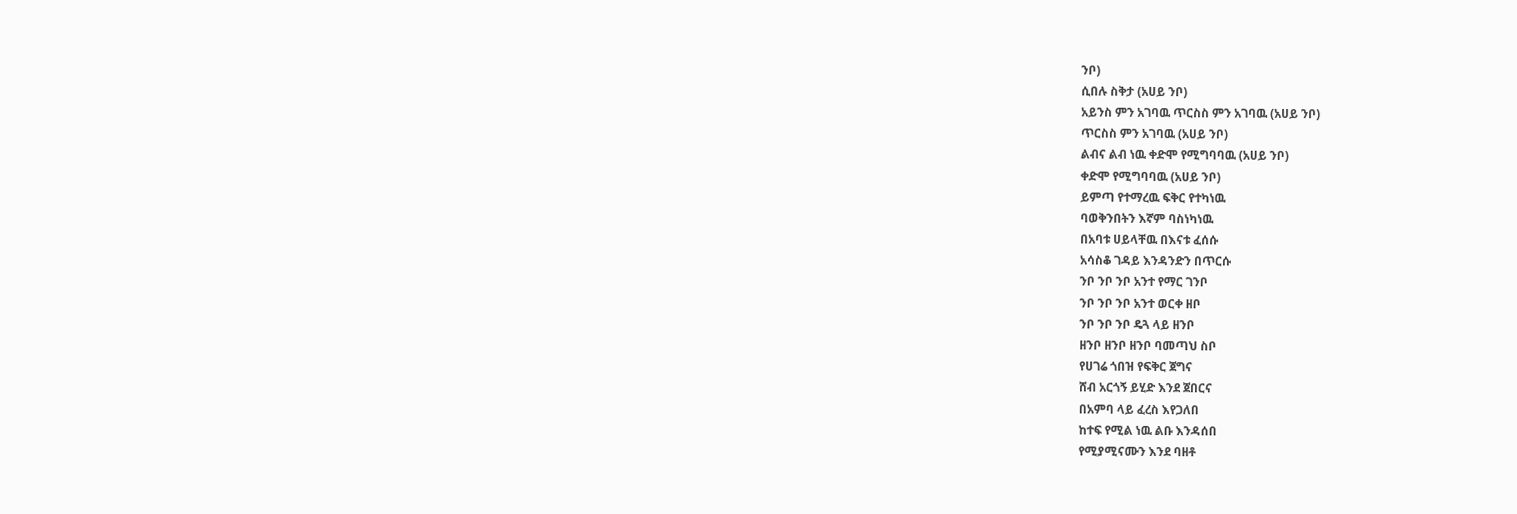ንቦ)
ሲበሉ ስቅታ (አሀይ ንቦ)
አይንስ ምን አገባዉ ጥርስስ ምን አገባዉ (አሀይ ንቦ)
ጥርስስ ምን አገባዉ (አሀይ ንቦ)
ልብና ልብ ነዉ ቀድሞ የሚግባባዉ (አሀይ ንቦ)
ቀድሞ የሚግባባዉ (አሀይ ንቦ)
ይምጣ የተማረዉ ፍቅር የተካነዉ
ባወቅንበትን እኛም ባስነካነዉ
በአባቱ ሀይላቸዉ በእናቱ ፈሰሱ
አሳስቆ ገዳይ እንዳንድን በጥርሱ
ንቦ ንቦ ንቦ አንተ የማር ገንቦ
ንቦ ንቦ ንቦ አንተ ወርቀ ዘቦ
ንቦ ንቦ ንቦ ዴጓ ላይ ዘንቦ
ዘንቦ ዘንቦ ዘንቦ ባመጣህ ስቦ
የሀገሬ ጎበዝ የፍቅር ጀግና
ሸብ አርጎኝ ይሂድ እንደ ጀበርና
በአምባ ላይ ፈረስ እየጋለበ
ከተፍ የሚል ነዉ ልቡ እንዳሰበ
የሚያሚናሙን እንደ ባዘቶ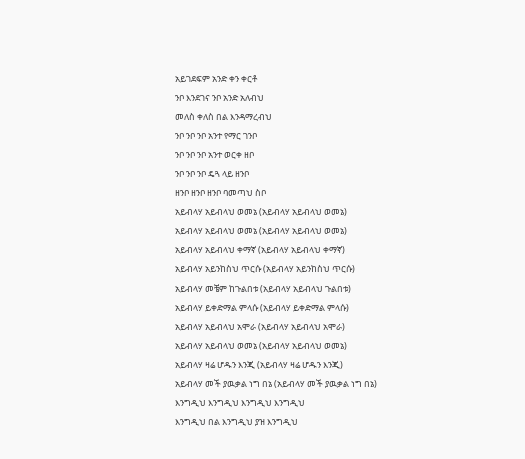አይገደፍም አንድ ቀን ቀርቶ
ንቦ እንደገና ንቦ አንድ አለብህ
መለስ ቀለስ በል እንዳማረብህ
ንቦ ንቦ ንቦ አንተ የማር ገንቦ
ንቦ ንቦ ንቦ አንተ ወርቀ ዘቦ
ንቦ ንቦ ንቦ ዴጓ ላይ ዘንቦ
ዘንቦ ዘንቦ ዘንቦ ባመጣህ ስቦ
አይብላሃ አይብላህ ወመኔ (አይብላሃ አይብላህ ወመኔ)
አይብላሃ አይብላህ ወመኔ (አይብላሃ አይብላህ ወመኔ)
አይብላሃ አይብላህ ቀማኛ (አይብላሃ አይብላህ ቀማኛ)
አይብላሃ አይንከስህ ጥርሱ (አይብላሃ አይንከስህ ጥርሱ)
አይብላሃ መቼም ከጉልበቱ (አይብላሃ አይብላህ ጉልበቱ)
አይብላሃ ይቀድማል ምላሱ (አይብላሃ ይቀድማል ምላሱ)
አይብላሃ አይብላህ አሞራ (አይብላሃ አይብላህ አሞራ)
አይብላሃ አይብላህ ወመኔ (አይብላሃ አይብላህ ወመኔ)
አይብላሃ ዛሬ ሆዱን እንጂ (አይብላሃ ዛሬ ሆዱን እንጂ)
አይብላሃ መች ያዉቃል ነግ በኔ (አይብላሃ መች ያዉቃል ነግ በኔ)
እንግዲህ እንግዲህ እንግዲህ እንግዲህ
እንግዲህ በል እንግዲህ ያዝ እንግዲህ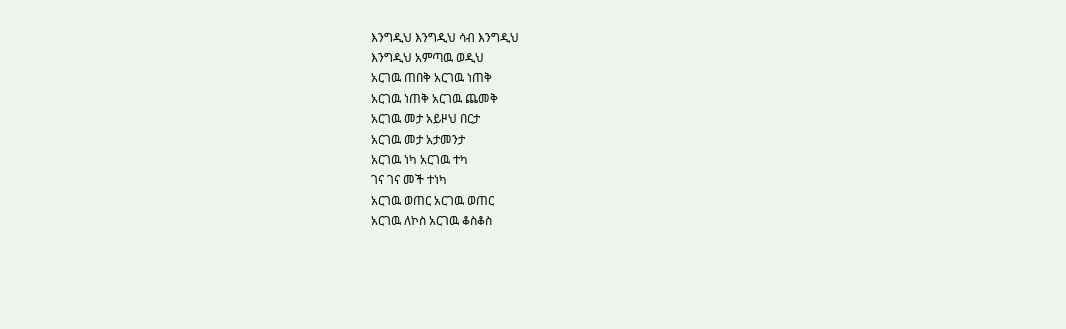እንግዲህ እንግዲህ ሳብ እንግዲህ
እንግዲህ አምጣዉ ወዲህ
አርገዉ ጠበቅ አርገዉ ነጠቅ
አርገዉ ነጠቅ አርገዉ ጨመቅ
አርገዉ መታ አይዞህ በርታ
አርገዉ መታ አታመንታ
አርገዉ ነካ አርገዉ ተካ
ገና ገና መች ተነካ
አርገዉ ወጠር አርገዉ ወጠር
አርገዉ ለኮስ አርገዉ ቆስቆስ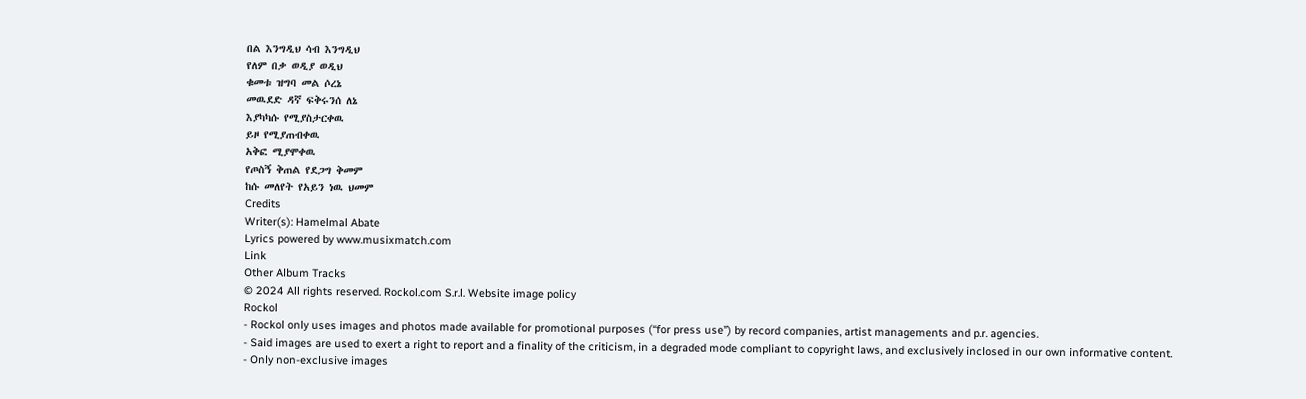በል እንግዲህ ሳብ እንግዲህ
የለም በቃ ወዲያ ወዲህ
ቁመቱ ዝግባ መል ሶረኔ
መዉደድ ዳኛ ፍቅሩንሰ ለኔ
እያካካሱ የሚያስታርቀዉ
ይዞ የሚያጠብቀዉ
አቅፎ ሚያሞቀዉ
የጦስኝ ቅጠል የደጋግ ቅመም
ከሱ መለየት የአይን ነዉ ህመም
Credits
Writer(s): Hamelmal Abate
Lyrics powered by www.musixmatch.com
Link
Other Album Tracks
© 2024 All rights reserved. Rockol.com S.r.l. Website image policy
Rockol
- Rockol only uses images and photos made available for promotional purposes (“for press use”) by record companies, artist managements and p.r. agencies.
- Said images are used to exert a right to report and a finality of the criticism, in a degraded mode compliant to copyright laws, and exclusively inclosed in our own informative content.
- Only non-exclusive images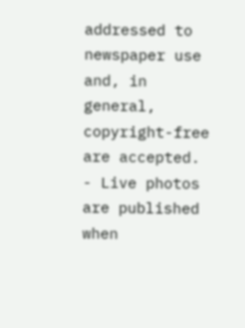addressed to newspaper use and, in general, copyright-free are accepted.
- Live photos are published when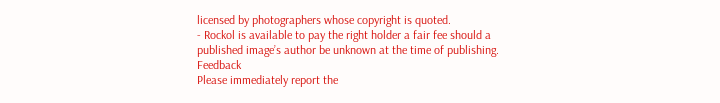licensed by photographers whose copyright is quoted.
- Rockol is available to pay the right holder a fair fee should a published image’s author be unknown at the time of publishing.
Feedback
Please immediately report the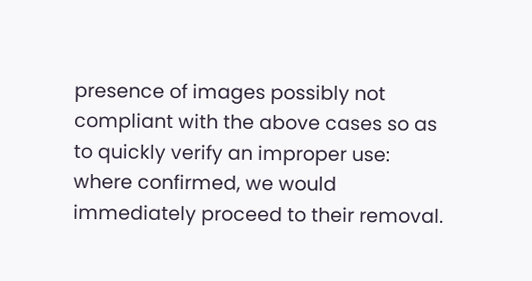presence of images possibly not compliant with the above cases so as to quickly verify an improper use: where confirmed, we would immediately proceed to their removal.